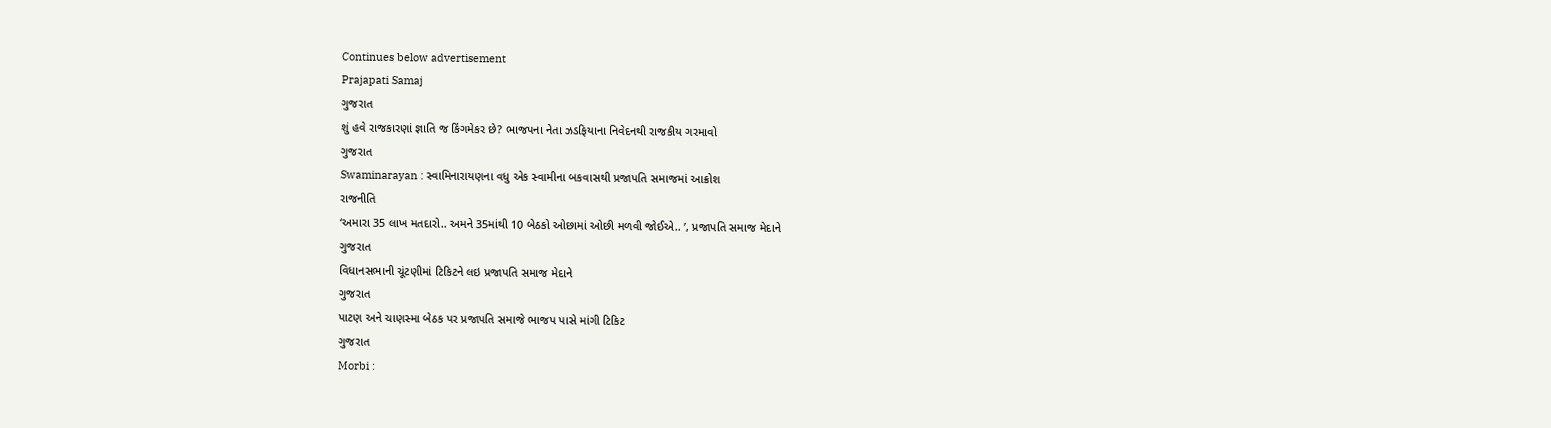Continues below advertisement
Prajapati Samaj
ગુજરાત
શું હવે રાજકારણાં જ્ઞાતિ જ કિંગમેકર છે? ભાજપના નેતા ઝડફિયાના નિવેદનથી રાજકીય ગરમાવો
ગુજરાત
Swaminarayan : સ્વામિનારાયણના વધુ એક સ્વામીના બકવાસથી પ્રજાપતિ સમાજમાં આક્રોશ
રાજનીતિ
‘અમારા 35 લાખ મતદારો.. અમને 35માંથી 10 બેઠકો ઓછામાં ઓછી મળવી જોઈએ.. ’, પ્રજાપતિ સમાજ મેદાને
ગુજરાત
વિધાનસભાની ચૂંટણીમાં ટિકિટને લઇ પ્રજાપતિ સમાજ મેદાને
ગુજરાત
પાટણ અને ચાણસ્મા બેઠક પર પ્રજાપતિ સમાજે ભાજપ પાસે માંગી ટિકિટ
ગુજરાત
Morbi :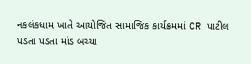નકલંકધામ ખાતે આયોજિત સામાજિક કાર્યક્રમમાં CR પાટીલ પડતા પડતા માંડ બચ્યા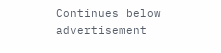Continues below advertisement